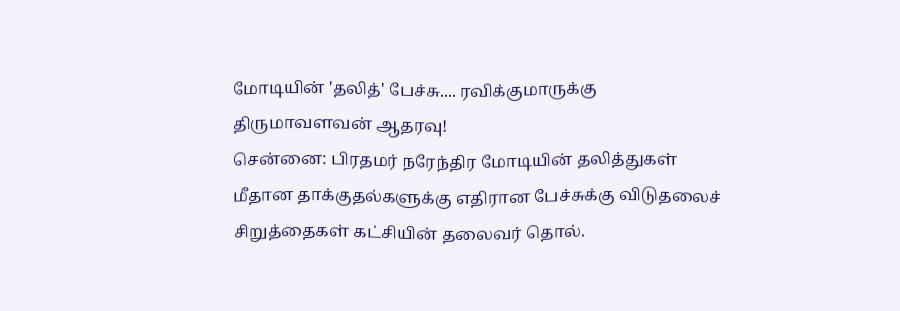மோடியின் 'தலித்' பேச்சு.... ரவிக்குமாருக்கு திருமாவளவன் ஆதரவு!
சென்னை: பிரதமர் நரேந்திர மோடியின் தலித்துகள் மீதான தாக்குதல்களுக்கு எதிரான பேச்சுக்கு விடுதலைச் சிறுத்தைகள் கட்சியின் தலைவர் தொல்.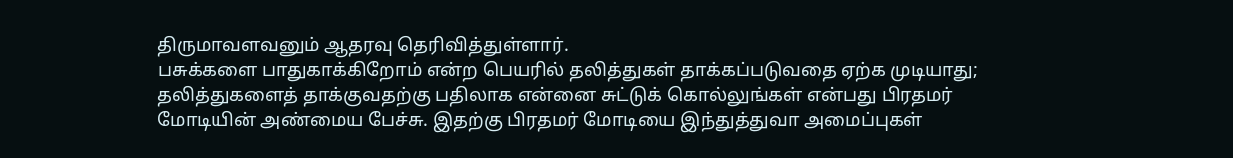திருமாவளவனும் ஆதரவு தெரிவித்துள்ளார்.
பசுக்களை பாதுகாக்கிறோம் என்ற பெயரில் தலித்துகள் தாக்கப்படுவதை ஏற்க முடியாது; தலித்துகளைத் தாக்குவதற்கு பதிலாக என்னை சுட்டுக் கொல்லுங்கள் என்பது பிரதமர் மோடியின் அண்மைய பேச்சு. இதற்கு பிரதமர் மோடியை இந்துத்துவா அமைப்புகள்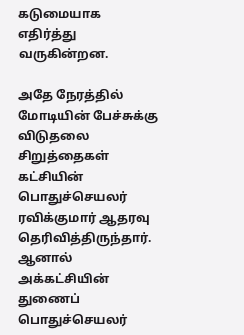கடுமையாக எதிர்த்து வருகின்றன.

அதே நேரத்தில் மோடியின் பேச்சுக்கு விடுதலை சிறுத்தைகள் கட்சியின் பொதுச்செயலர் ரவிக்குமார் ஆதரவு தெரிவித்திருந்தார். ஆனால் அக்கட்சியின் துணைப் பொதுச்செயலர்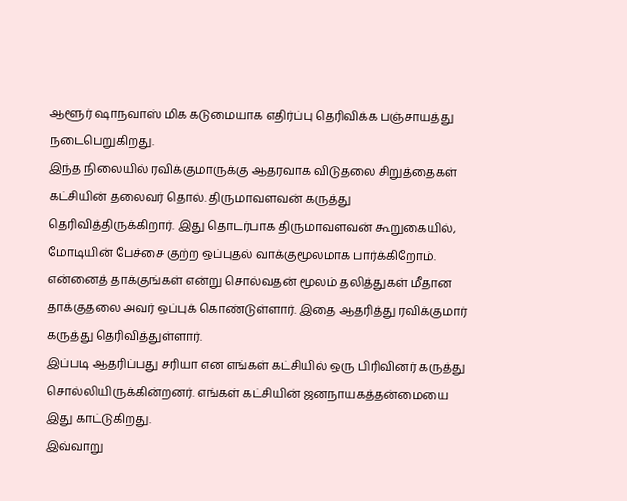ஆளூர் ஷாநவாஸ் மிக கடுமையாக எதிர்ப்பு தெரிவிக்க பஞ்சாயத்து நடைபெறுகிறது.
இந்த நிலையில் ரவிக்குமாருக்கு ஆதரவாக விடுதலை சிறுத்தைகள் கட்சியின் தலைவர் தொல். திருமாவளவன் கருத்து தெரிவித்திருக்கிறார். இது தொடர்பாக திருமாவளவன் கூறுகையில், மோடியின் பேச்சை குற்ற ஒப்புதல் வாக்குமூலமாக பார்க்கிறோம்.
என்னைத் தாக்குங்கள் என்று சொல்வதன் மூலம் தலித்துகள் மீதான தாக்குதலை அவர் ஒப்புக் கொண்டுள்ளார். இதை ஆதரித்து ரவிக்குமார் கருத்து தெரிவித்துள்ளார்.
இப்படி ஆதரிப்பது சரியா என எங்கள் கட்சியில் ஒரு பிரிவினர் கருத்து சொல்லியிருக்கின்றனர். எங்கள் கட்சியின் ஜனநாயகத்தன்மையை இது காட்டுகிறது.
இவ்வாறு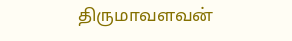திருமாவளவன்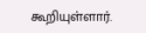கூறியுள்ளார்.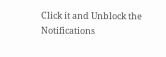Click it and Unblock the Notifications